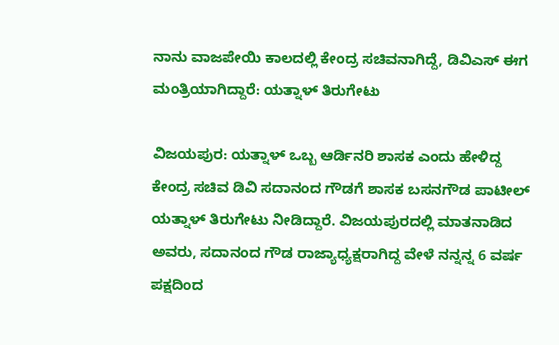ನಾನು ವಾಜಪೇಯಿ ಕಾಲದಲ್ಲಿ ಕೇಂದ್ರ ಸಚಿವನಾಗಿದ್ದೆ, ಡಿವಿಎಸ್‌ ಈಗ ಮಂತ್ರಿಯಾಗಿದ್ದಾರೆ: ಯತ್ನಾಳ್‌ ತಿರುಗೇಟು

ವಿಜಯಪುರ: ಯತ್ನಾಳ್ ಒಬ್ಬ ಆರ್ಡಿನರಿ ಶಾಸಕ ಎಂದು ಹೇಳಿದ್ದ ಕೇಂದ್ರ ಸಚಿವ ಡಿವಿ ಸದಾನಂದ ಗೌಡಗೆ ಶಾಸಕ ಬಸನಗೌಡ ಪಾಟೀಲ್ ಯತ್ನಾಳ್ ತಿರುಗೇಟು ನೀಡಿದ್ದಾರೆ. ವಿಜಯಪುರದಲ್ಲಿ ಮಾತನಾಡಿದ ಅವರು, ಸದಾನಂದ ಗೌಡ ರಾಜ್ಯಾಧ್ಯಕ್ಷರಾಗಿದ್ದ ವೇಳೆ ನನ್ನನ್ನ 6 ವರ್ಷ ಪಕ್ಷದಿಂದ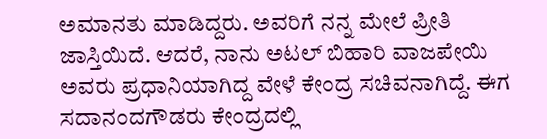ಅಮಾನತು ಮಾಡಿದ್ದರು. ಅವರಿಗೆ ನನ್ನ ಮೇಲೆ ಪ್ರೀತಿ ಜಾಸ್ತಿಯಿದೆ. ಆದರೆ, ನಾನು ಅಟಲ್ ಬಿಹಾರಿ ವಾಜಪೇಯಿ ಅವರು ಪ್ರಧಾನಿಯಾಗಿದ್ದ ವೇಳೆ ಕೇಂದ್ರ ಸಚಿವನಾಗಿದ್ದೆ. ಈಗ ಸದಾನಂದಗೌಡರು ಕೇಂದ್ರದಲ್ಲಿ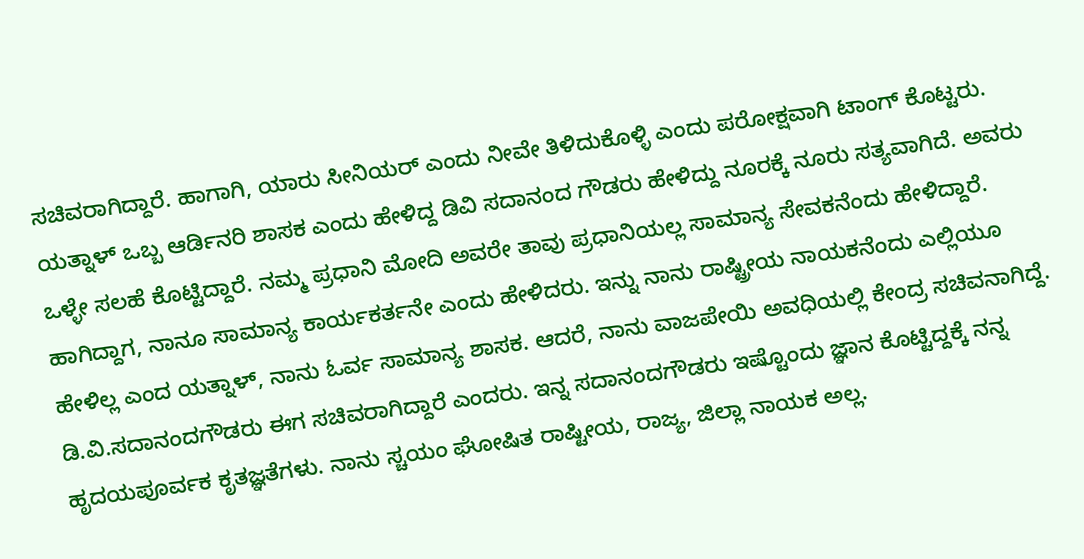ಸಚಿವರಾಗಿದ್ದಾರೆ. ಹಾಗಾಗಿ, ಯಾರು ಸೀನಿಯರ್ ಎಂದು ನೀವೇ ತಿಳಿದುಕೊಳ್ಳಿ ಎಂದು ಪರೋಕ್ಷವಾಗಿ ಟಾಂಗ್ ಕೊಟ್ಟರು. ಯತ್ನಾಳ್ ಒಬ್ಬ ಆರ್ಡಿನರಿ ಶಾಸಕ ಎಂದು ಹೇಳಿದ್ದ ಡಿವಿ ಸದಾನಂದ ಗೌಡರು ಹೇಳಿದ್ದು ನೂರಕ್ಕೆ ನೂರು ಸತ್ಯವಾಗಿದೆ. ಅವರು ಒಳ್ಳೇ ಸಲಹೆ ಕೊಟ್ಟಿದ್ದಾರೆ. ನಮ್ಮ ಪ್ರಧಾನಿ ಮೋದಿ ಅವರೇ ತಾವು ಪ್ರಧಾನಿಯಲ್ಲ ಸಾಮಾನ್ಯ ಸೇವಕನೆಂದು‌ ಹೇಳಿದ್ದಾರೆ. ಹಾಗಿದ್ದಾಗ, ನಾನೂ ಸಾಮಾನ್ಯ ಕಾರ್ಯಕರ್ತನೇ ಎಂದು ಹೇಳಿದರು. ಇನ್ನು ನಾನು ರಾಷ್ಟ್ರೀಯ ನಾಯಕನೆಂದು ‌ಎಲ್ಲಿಯೂ ಹೇಳಿಲ್ಲ ಎಂದ ಯತ್ನಾಳ್, ನಾನು ಓರ್ವ ಸಾಮಾನ್ಯ ಶಾಸಕ. ಆದರೆ, ನಾನು ವಾಜಪೇಯಿ ಅವಧಿಯಲ್ಲಿ ಕೇಂದ್ರ ಸಚಿವನಾಗಿದ್ದೆ. ಡಿ.ವಿ.ಸದಾನಂದಗೌಡರು ಈಗ ಸಚಿವರಾಗಿದ್ದಾರೆ ಎಂದರು. ಇನ್ನ ಸದಾನಂದಗೌಡರು ಇಷ್ಟೊಂದು ಜ್ಞಾನ ಕೊಟ್ಟಿದ್ದಕ್ಕೆ ನನ್ನ ಹೃದಯಪೂರ್ವಕ ಕೃತಜ್ಞತೆಗಳು. ನಾನು ಸ್ಚಯಂ ಘೋಷಿತ ರಾಷ್ಟೀಯ, ರಾಜ್ಯ, ಜಿಲ್ಲಾ ನಾಯಕ ಅಲ್ಲ.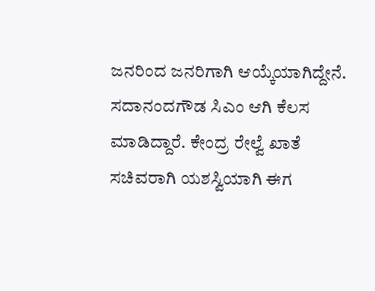ಜನರಿಂದ ಜನರಿಗಾಗಿ ಆಯ್ಕೆಯಾಗಿದ್ದೇನೆ. ಸದಾನಂದಗೌಡ ಸಿಎಂ ಆಗಿ ಕೆಲಸ ಮಾಡಿದ್ದಾರೆ. ಕೇಂದ್ರ ರೇಲ್ವೆ ಖಾತೆ ಸಚಿವರಾಗಿ ಯಶಸ್ವಿಯಾಗಿ ಈಗ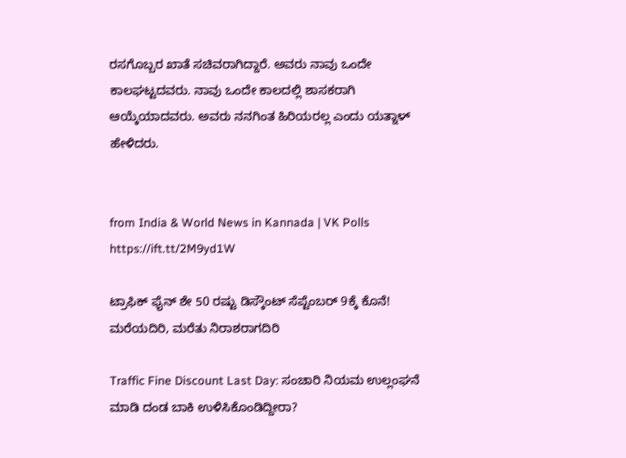ರಸಗೊಬ್ಬರ ಖಾತೆ ಸಚಿವರಾಗಿದ್ದಾರೆ. ಅವರು ನಾವು ಒಂದೇ ಕಾಲಘಟ್ಟದವರು. ನಾವು ಒಂದೇ ಕಾಲದಲ್ಲಿ ಶಾಸಕರಾಗಿ ಆಯ್ಕೆಯಾದವರು. ಅವರು ನನಗಿಂತ ಹಿರಿಯರಲ್ಲ ಎಂದು ಯತ್ನಾಳ್ ಹೇಳಿದರು.


from India & World News in Kannada | VK Polls https://ift.tt/2M9yd1W

ಟ್ರಾಫಿಕ್‌ ಫೈನ್‌ ಶೇ 50 ರಷ್ಟು ಡಿಸ್ಕೌಂಟ್‌ ಸೆಪ್ಟೆಂಬರ್‌ 9ಕ್ಕೆ ಕೊನೆ! ಮರೆಯದಿರಿ, ಮರೆತು ನಿರಾಶರಾಗದಿರಿ

Traffic Fine Discount Last Day: ಸಂಚಾರಿ ನಿಯಮ ಉಲ್ಲಂಘನೆ ಮಾಡಿ ದಂಡ ಬಾಕಿ ಉಳಿಸಿಕೊಂಡಿದ್ದೀರಾ?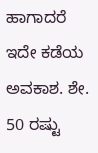ಹಾಗಾದರೆ ಇದೇ ಕಡೆಯ ಅವಕಾಶ. ಶೇ. 50 ರಷ್ಟು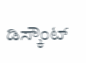ಡಿಸ್ಕೌಂಟ್‌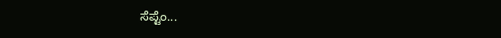ಸೆಪ್ಟೆಂ...